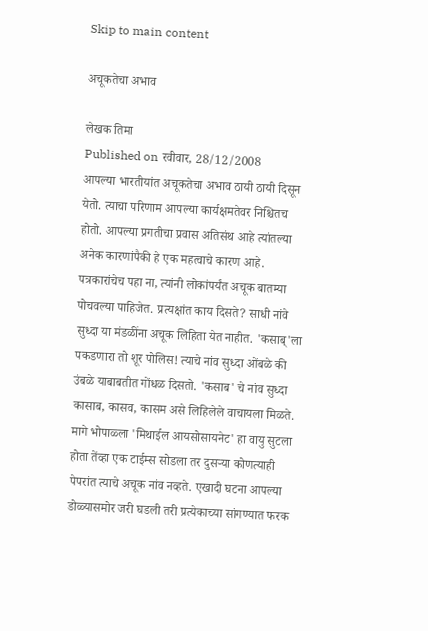Skip to main content

अचूकतेचा अभाव

लेखक तिमा
Published on रवीवार, 28/12/2008
आपल्या भारतीयांत अचूकतेचा अभाव ठायी ठायी दिसून येतो. त्याचा परिणाम आपल्या कार्यक्षमतेवर निश्चितच होतो. आपल्या प्रगतीचा प्रवास अतिसंथ आहे त्यांतल्या अनेक कारणांपैकी हे एक महत्वाचे कारण आहे. पत्रकारांचेच पहा ना, त्यांनी लोकांपर्यंत अचूक बातम्या पोचवल्या पाहिजेत. प्रत्यक्षांत काय दिसते? साधी नांवे सुध्दा या मंडळींना अचूक लिहिता येत नाहीत. 'कसाब्'ला पकडणारा तो शूर पोलिस! त्याचे नांव सुध्दा ओंबळे की उंबळे याबाबतीत गोंधळ दिसतो. 'कसाब' चे नांव सुध्दा कासाब, कासव, कासम असे लिहिलेले वाचायला मिळते. मागे भोपाळ्ला 'मिथाईल आयसोसायनेट' हा वायु सुटला होता तेंव्हा एक टाईम्स सोडला तर दुसर्‍या कोणत्याही पेपरांत त्याचे अचूक नांव नव्हते. एखादी घटना आपल्या डोळ्यासमोर जरी घडली तरी प्रत्येकाच्या सांगण्यात फरक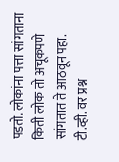पडतो. लोकांना पत्ता सांगताना किती लोक तो अचूकपणे सांगतात ते आठवून पहा. टी.व्ही. वर प्रश्न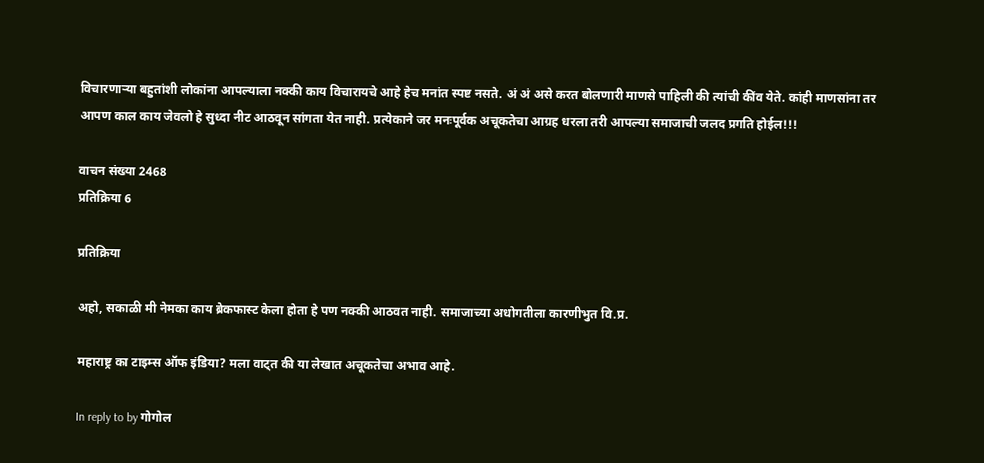विचारणार्‍या बहुतांशी लोकांना आपल्याला नक्की काय विचारायचे आहे हेच मनांत स्पष्ट नसते. अं अं असे करत बोलणारी माणसे पाहिली की त्यांची कींव येते. कांही माणसांना तर आपण काल काय जेवलो हे सुध्दा नीट आठवून सांगता येत नाही. प्रत्येकाने जर मनःपूर्वक अचूकतेचा आग्रह धरला तरी आपल्या समाजाची जलद प्रगति होईल!!!

वाचन संख्या 2468
प्रतिक्रिया 6

प्रतिक्रिया

अहो, सकाळी मी नेमका काय ब्रेकफास्ट केला होता हे पण नक्की आठवत नाही. समाजाच्या अधोगतीला कारणीभुत वि.प्र.

महाराष्ट्र का टाइम्स ऑफ इंडिया? मला वाट्त की या लेखात अचूकतेचा अभाव आहे.

In reply to by गोगोल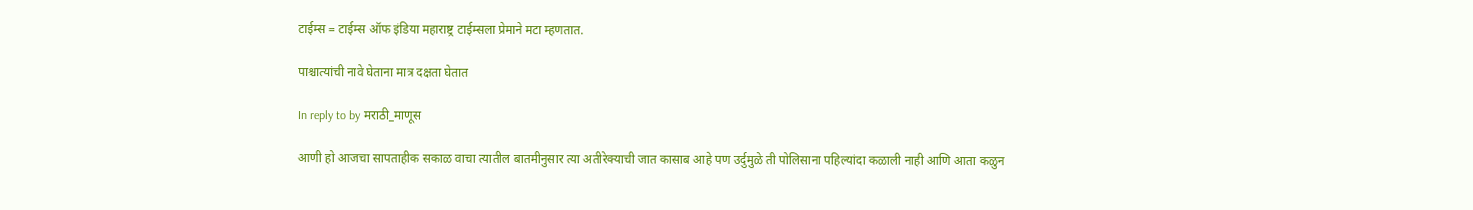टाईम्स = टाईम्स ऑफ इंडिया महाराष्ट्र टाईम्सला प्रेमाने मटा म्हणतात.

पाश्चात्यांची नावे घेताना मात्र दक्षता घेतात

In reply to by मराठी_माणूस

आणी हो आजचा सापताहीक सकाळ वाचा त्यातील बातमीनुसार त्या अतीरेक्याची जात कासाब आहे पण उर्दुमुळे ती पोलिसाना पहिल्यांदा कळाली नाही आणि आता कळुन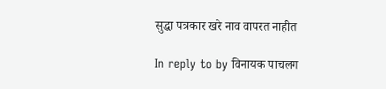सुद्धा पत्रकार खरे नाव वापरत नाहीत

In reply to by विनायक पाचलग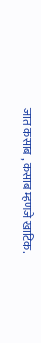जात कसाब , कसाब म्हणजे खाटिक.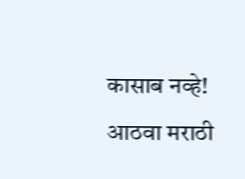कासाब नव्हे! आठवा मराठी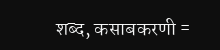शब्द, कसाबकरणी =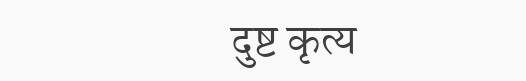दुष्ट कृत्य